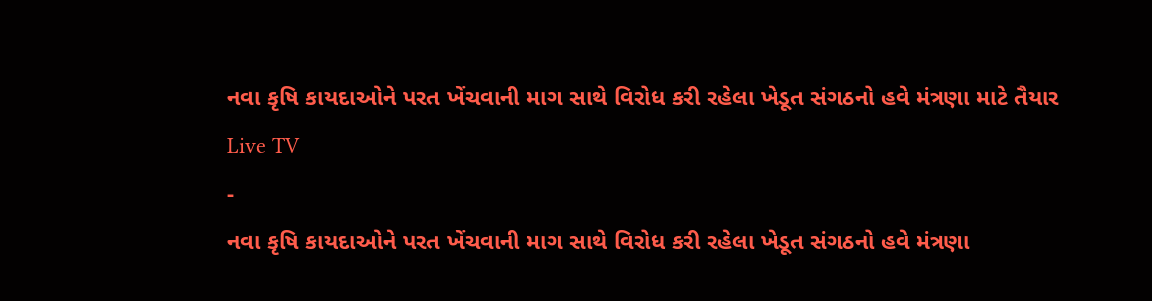નવા કૃષિ કાયદાઓને પરત ખેંચવાની માગ સાથે વિરોધ કરી રહેલા ખેડૂત સંગઠનો હવે મંત્રણા માટે તૈયાર
Live TV
-
નવા કૃષિ કાયદાઓને પરત ખેંચવાની માગ સાથે વિરોધ કરી રહેલા ખેડૂત સંગઠનો હવે મંત્રણા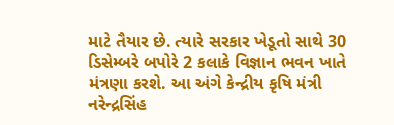માટે તૈયાર છે. ત્યારે સરકાર ખેડૂતો સાથે 30 ડિસેમ્બરે બપોરે 2 કલાકે વિજ્ઞાન ભવન ખાતે મંત્રણા કરશે. આ અંગે કેન્દ્રીય કૃષિ મંત્રી નરેન્દ્રસિંહ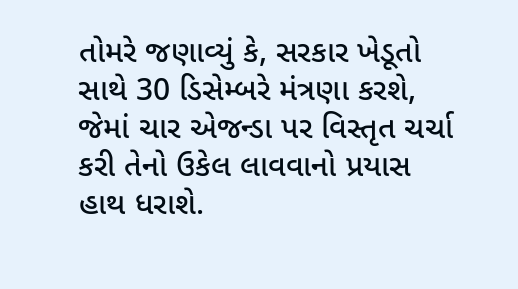તોમરે જણાવ્યું કે, સરકાર ખેડૂતો સાથે 30 ડિસેમ્બરે મંત્રણા કરશે, જેમાં ચાર એજન્ડા પર વિસ્તૃત ચર્ચા કરી તેનો ઉકેલ લાવવાનો પ્રયાસ હાથ ધરાશે.